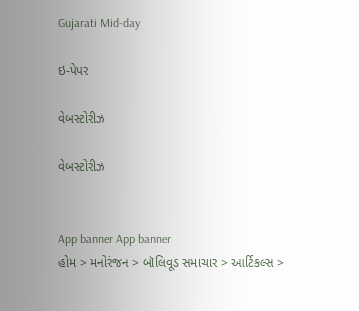Gujarati Mid-day

ઇ-પેપર

વેબસ્ટોરીઝ

વેબસ્ટોરીઝ


App banner App banner
હોમ > મનોરંજન > બૉલિવૂડ સમાચાર > આર્ટિકલ્સ >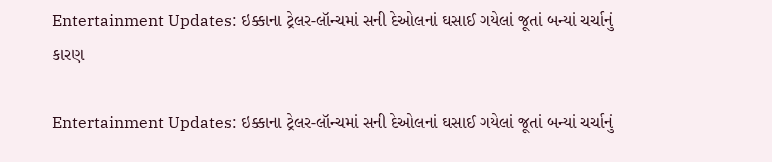Entertainment Updates: ઇક્કાના ટ્રેલર-લૉન્ચમાં સની દેઓલનાં ઘસાઈ ગયેલાં જૂતાં બન્યાં ચર્ચાનું કારણ

Entertainment Updates: ઇક્કાના ટ્રેલર-લૉન્ચમાં સની દેઓલનાં ઘસાઈ ગયેલાં જૂતાં બન્યાં ચર્ચાનું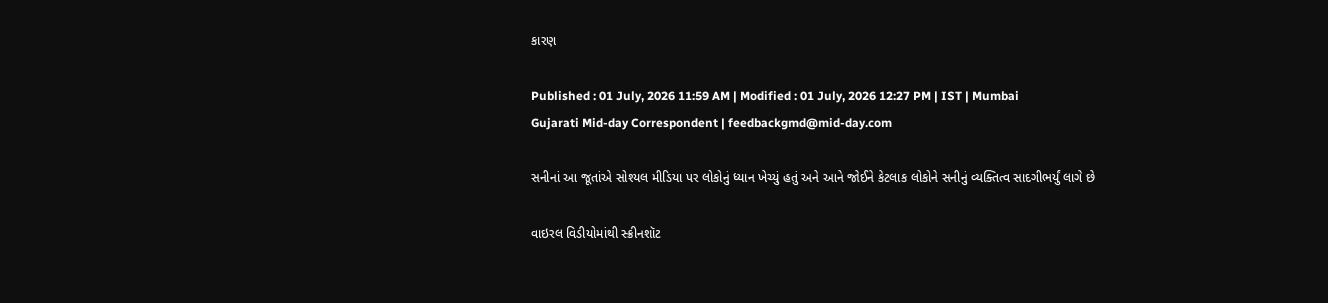કારણ

Published : 01 July, 2026 11:59 AM | Modified : 01 July, 2026 12:27 PM | IST | Mumbai
Gujarati Mid-day Correspondent | feedbackgmd@mid-day.com

સનીનાં આ જૂતાંએ સોશ્યલ મીડિયા પર લોકોનું ધ્યાન ખેચ્યું હતું અને આને જોઈને કેટલાક લોકોને સનીનું વ્યક્તિત્વ સાદગીભર્યું લાગે છે

વાઇરલ વિડીયોમાંથી સ્ક્રીનશૉટ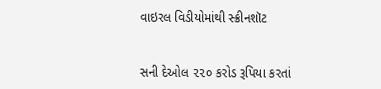વાઇરલ વિડીયોમાંથી સ્ક્રીનશૉટ


સની દેઓલ ૨૨૦ કરોડ રૂપિયા કરતાં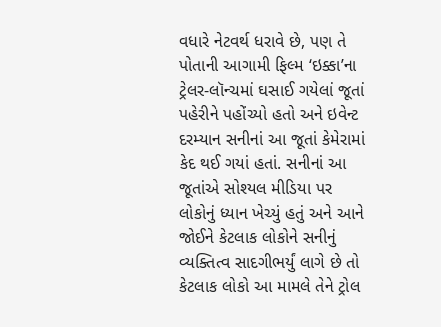વધારે નેટવર્થ ધરાવે છે, પણ તે પોતાની આગામી ફિલ્મ ‘ઇક્કા’ના ટ્રેલર-લૉન્ચમાં ઘસાઈ ગયેલાં જૂતાં પહેરીને પહોંચ્યો હતો અને ઇવેન્ટ દરમ્યાન સનીનાં આ જૂતાં કેમેરામાં કેદ થઈ ગયાં હતાં. સનીનાં આ જૂતાંએ સોશ્યલ મીડિયા પર લોકોનું ધ્યાન ખેચ્યું હતું અને આને જોઈને કેટલાક લોકોને સનીનું વ્યક્તિત્વ સાદગીભર્યું લાગે છે તો કેટલાક લોકો આ મામલે તેને ટ્રોલ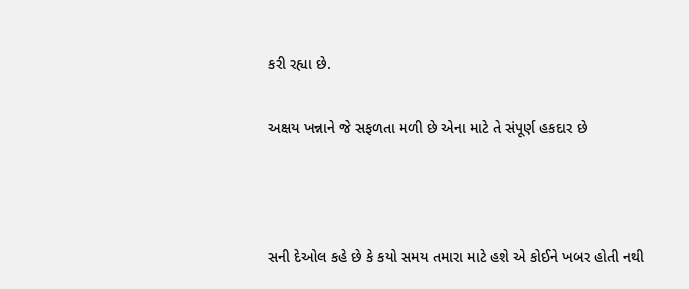કરી રહ્યા છે.

અક્ષય ખન્નાને જે સફળતા મળી છે એના માટે તે સંપૂર્ણ હકદાર છે



સની દેઓલ કહે છે કે કયો સમય તમારા માટે હશે એ કોઈને ખબર હોતી નથી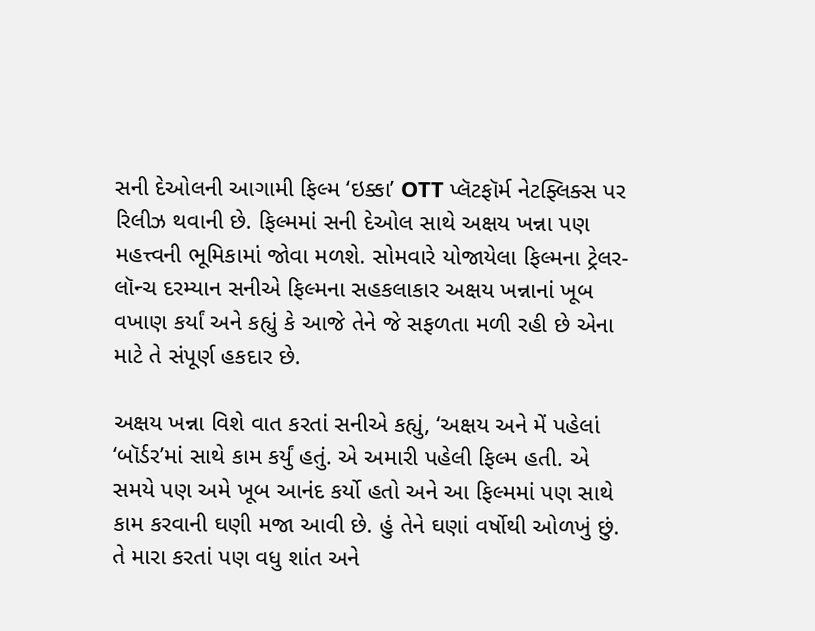સની દેઓલની આગામી ફિલ્મ ‘ઇક્કા’ OTT પ્લૅટફૉર્મ નેટફ્લિક્સ પર રિલીઝ થવાની છે. ફિલ્મમાં સની દેઓલ સાથે અક્ષય ખન્ના પણ મહત્ત્વની ભૂમિકામાં જોવા મળશે. સોમવારે યોજાયેલા ફિલ્મના ટ્રેલર-લૉન્ચ દરમ્યાન સનીએ ફિલ્મના સહકલાકાર અક્ષય ખન્નાનાં ખૂબ વખાણ કર્યાં અને કહ્યું કે આજે તેને જે સફળતા મળી રહી છે એના માટે તે સંપૂર્ણ હકદાર છે.

અક્ષય ખન્ના વિશે વાત કરતાં સનીએ કહ્યું, ‘અક્ષય અને મેં પહેલાં ‘બૉર્ડર’માં સાથે કામ કર્યું હતું. એ અમારી પહેલી ફિલ્મ હતી. એ સમયે પણ અમે ખૂબ આનંદ કર્યો હતો અને આ ફિલ્મમાં પણ સાથે કામ કરવાની ઘણી મજા આવી છે. હું તેને ઘણાં વર્ષોથી ઓળખું છું. તે મારા કરતાં પણ વધુ શાંત અને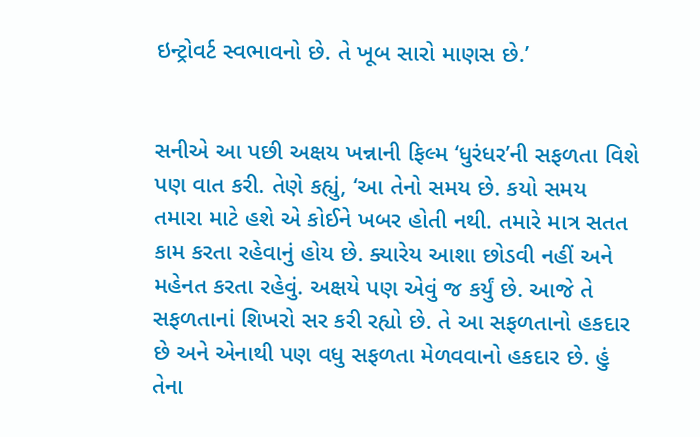ઇન્ટ્રોવર્ટ સ્વભાવનો છે. તે ખૂબ સારો માણસ છે.’


સનીએ આ પછી અક્ષય ખન્નાની ફિલ્મ ‘ધુરંધર’ની સફળતા વિશે પણ વાત કરી. તેણે કહ્યું, ‘આ તેનો સમય છે. કયો સમય તમારા માટે હશે એ કોઈને ખબર હોતી નથી. તમારે માત્ર સતત કામ કરતા રહેવાનું હોય છે. ક્યારેય આશા છોડવી નહીં અને મહેનત કરતા રહેવું. અક્ષયે પણ એવું જ કર્યું છે. આજે તે સફળતાનાં શિખરો સર કરી રહ્યો છે. તે આ સફળતાનો હકદાર છે અને એનાથી પણ વધુ સફળતા મેળવવાનો હકદાર છે. હું તેના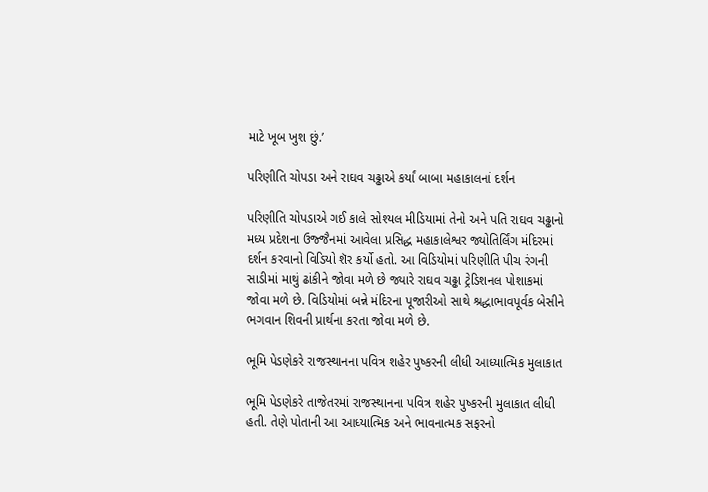માટે ખૂબ ખુશ છું.’

પરિણીતિ ચોપડા અને રાઘવ ચઢ્ઢાએ કર્યાં બાબા મહાકાલનાં દર્શન

પરિણીતિ ચોપડાએ ગઈ કાલે સોશ્યલ મીડિયામાં તેનો અને પતિ રાઘવ ચઢ્ઢાનો મધ્ય પ્રદેશના ઉજ્જૈનમાં આવેલા પ્રસિદ્ધ મહાકાલેશ્વર જ્યોતિર્લિંગ મંદિરમાં દર્શન કરવાનો વિડિયો શૅર કર્યો હતો. આ વિડિયોમાં પરિણીતિ પીચ રંગની સાડીમાં માથું ઢાંકીને જોવા મળે છે જ્યારે રાઘવ ચઢ્ઢા ટ્રેડિશનલ પોશાકમાં જોવા મળે છે. વિડિયોમાં બન્ને મંદિરના પૂજારીઓ સાથે શ્રદ્ધાભાવપૂર્વક બેસીને ભગવાન શિવની પ્રાર્થના કરતા જોવા મળે છે.

ભૂમિ પેડણેકરે રાજસ્થાનના પવિત્ર શહેર પુષ્કરની લીધી આધ્યાત્મિક મુલાકાત

ભૂમિ પેડણેકરે તાજેતરમાં રાજસ્થાનના પવિત્ર શહેર પુષ્કરની મુલાકાત લીધી હતી. તેણે પોતાની આ આધ્યાત્મિક અને ભાવનાત્મક સફરનો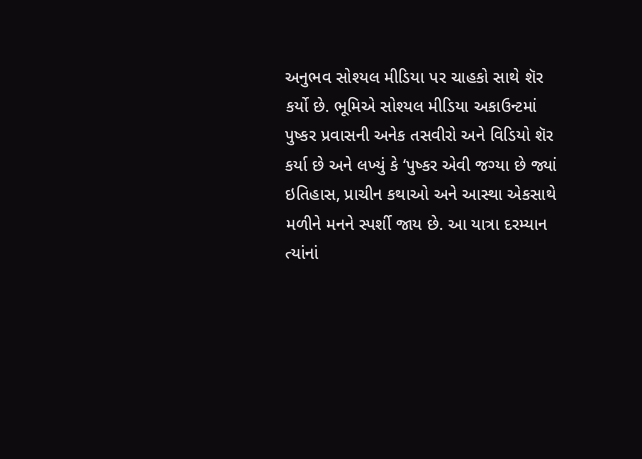અનુભવ સોશ્યલ મીડિયા પર ચાહકો સાથે શૅર કર્યો છે. ભૂમિએ સોશ્યલ મીડિયા અકાઉન્ટમાં પુષ્કર પ્રવાસની અનેક તસવીરો અને વિડિયો શૅર કર્યા છે અને લખ્યું કે ‘પુષ્કર એવી જગ્યા છે જ્યાં ઇતિહાસ, પ્રાચીન કથાઓ અને આસ્થા એકસાથે મળીને મનને સ્પર્શી જાય છે. આ યાત્રા દરમ્યાન ત્યાંનાં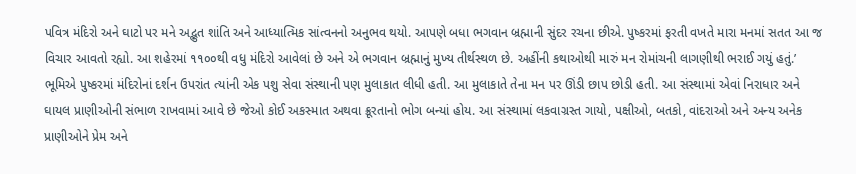પવિત્ર મંદિરો અને ઘાટો પર મને અદ્ભુત શાંતિ અને આધ્યાત્મિક સાંત્વનનો અનુભવ થયો. આપણે બધા ભગવાન બ્રહ્માની સુંદર રચના છીએ. પુષ્કરમાં ફરતી વખતે મારા મનમાં સતત આ જ વિચાર આવતો રહ્યો. આ શહેરમાં ૧૧૦૦થી વધુ મંદિરો આવેલાં છે અને એ ભગવાન બ્રહ્માનું મુખ્ય તીર્થસ્થળ છે. અહીંની કથાઓથી મારું મન રોમાંચની લાગણીથી ભરાઈ ગયું હતું.’ ભૂમિએ પુષ્કરમાં મંદિરોનાં દર્શન ઉપરાંત ત્યાંની એક પશુ સેવા સંસ્થાની પણ મુલાકાત લીધી હતી. આ મુલાકાતે તેના મન પર ઊંડી છાપ છોડી હતી. આ સંસ્થામાં એવાં નિરાધાર અને ઘાયલ પ્રાણીઓની સંભાળ રાખવામાં આવે છે જેઓ કોઈ અકસ્માત અથવા ક્રૂરતાનો ભોગ બન્યાં હોય. આ સંસ્થામાં લકવાગ્રસ્ત ગાયો, પક્ષીઓ, બતકો, વાંદરાઓ અને અન્ય અનેક પ્રાણીઓને પ્રેમ અને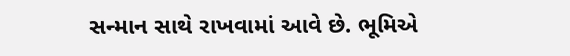સન્માન સાથે રાખવામાં આવે છે. ભૂમિએ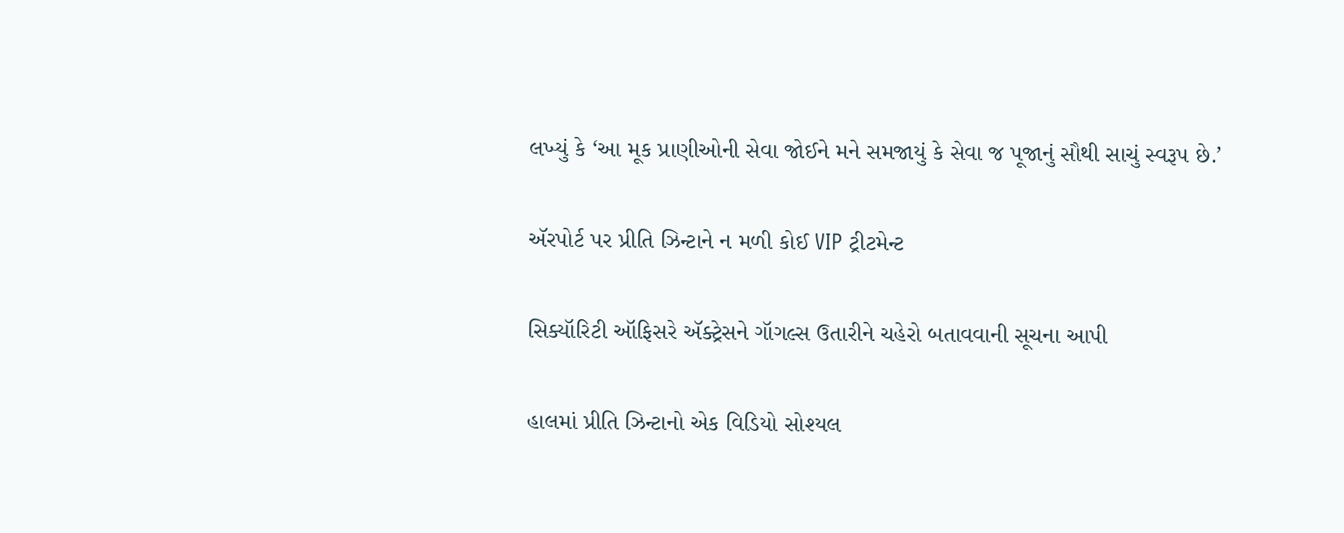લખ્યું કે ‘આ મૂક પ્રાણીઓની સેવા જોઈને મને સમજાયું કે સેવા જ પૂજાનું સૌથી સાચું સ્વરૂપ છે.’

ઍરપોર્ટ પર પ્રીતિ ઝિન્ટાને ન મળી કોઈ VIP ટ્રીટમેન્ટ

સિક્યૉરિટી ઑફિસરે ઍક્ટ્રેસને ગૉગલ્સ ઉતારીને ચહેરો બતાવવાની સૂચના આપી

હાલમાં પ્રીતિ ઝિન્ટાનો એક વિડિયો સોશ્યલ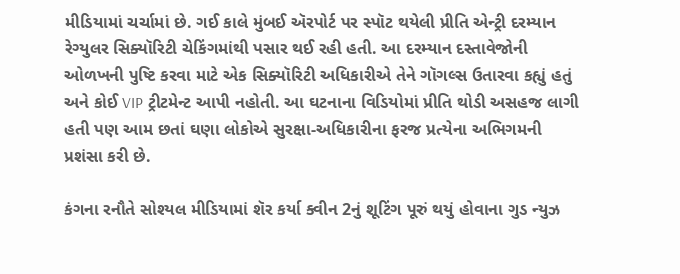મીડિયામાં ચર્ચામાં છે. ગઈ કાલે મુંબઈ ઍરપોર્ટ પર સ્પૉટ થયેલી પ્રીતિ એન્ટ્રી દરમ્યાન રેગ્યુલર સિક્યૉરિટી ચેકિંગમાંથી પસાર થઈ રહી હતી. આ દરમ્યાન દસ્તાવેજોની ઓળખની પુષ્ટિ કરવા માટે એક સિક્યૉરિટી અધિકારીએ તેને ગૉગલ્સ ઉતારવા કહ્યું હતું અને કોઈ VIP ટ્રીટમેન્ટ આપી નહોતી. આ ઘટનાના વિડિયોમાં પ્રીતિ થોડી અસહજ લાગી હતી પણ આમ છતાં ઘણા લોકોએ સુરક્ષા-અધિકારીના ફરજ પ્રત્યેના અભિગમની પ્રશંસા કરી છે.

કંગના રનૌતે સોશ્યલ મીડિયામાં શૅર કર્યા ક્વીન 2નું શૂટિંગ પૂરું થયું હોવાના ગુડ ન્યુઝ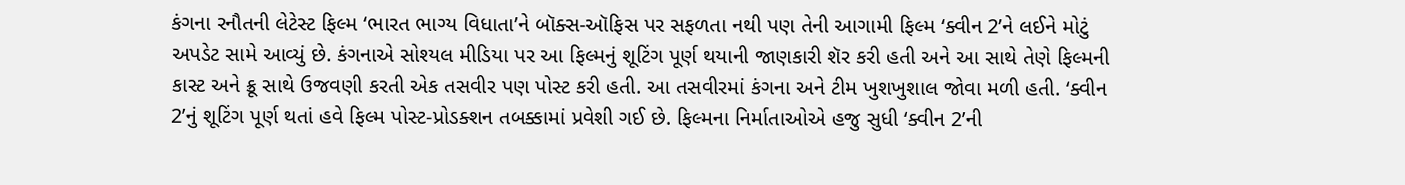કંગના રનૌતની લેટેસ્ટ ફિલ્મ ‘ભારત ભાગ્ય વિધાતા’ને બૉક્સ-ઑફિસ પર સફળતા નથી પણ તેની આગામી ફિલ્મ ‘ક્વીન 2’ને લઈને મોટું અપડેટ સામે આવ્યું છે. કંગનાએ સોશ્યલ મીડિયા પર આ ફિલ્મનું શૂટિંગ પૂર્ણ થયાની જાણકારી શૅર કરી હતી અને આ સાથે તેણે ફિલ્મની કાસ્ટ અને ક્રૂ સાથે ઉજવણી કરતી એક તસવીર પણ પોસ્ટ કરી હતી. આ તસવીરમાં કંગના અને ટીમ ખુશખુશાલ જોવા મળી હતી. ‘ક્વીન 2’નું શૂટિંગ પૂર્ણ થતાં હવે ફિલ્મ પોસ્ટ-પ્રોડક્શન તબક્કામાં પ્રવેશી ગઈ છે. ફિલ્મના નિર્માતાઓએ હજુ સુધી ‘ક્વીન 2’ની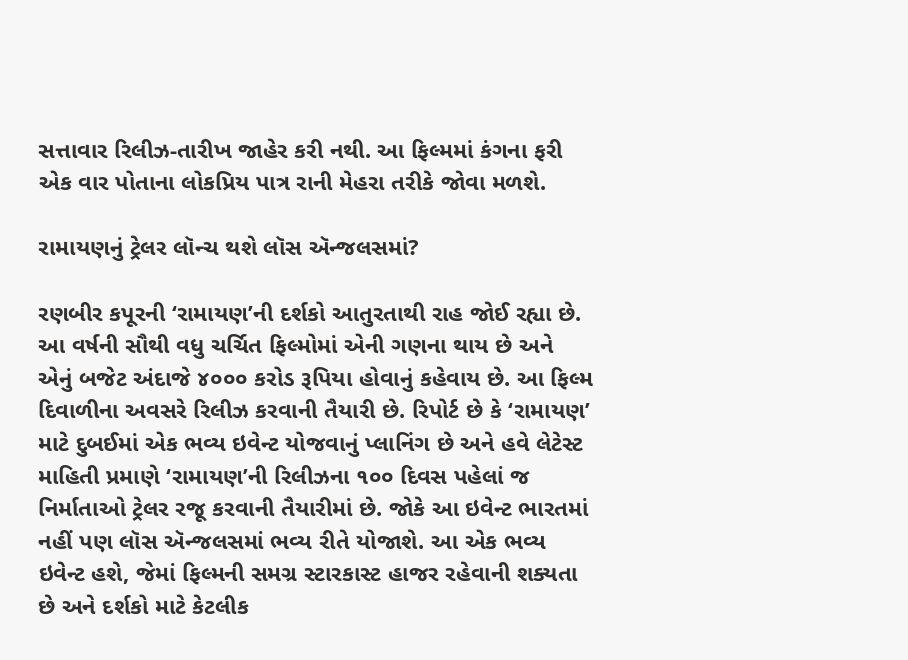સત્તાવાર રિલીઝ-તારીખ જાહેર કરી નથી. આ ફિલ્મમાં કંગના ફરી એક વાર પોતાના લોકપ્રિય પાત્ર રાની મેહરા તરીકે જોવા મળશે.

રામાયણનું ટ્રેલર લૉન્ચ થશે લૉસ ઍન્જલસમાં?

રણબીર કપૂરની ‘રામાયણ’ની દર્શકો આતુરતાથી રાહ જોઈ રહ્યા છે. આ વર્ષની સૌથી વધુ ચર્ચિત ફિલ્મોમાં એની ગણના થાય છે અને એનું બજેટ અંદાજે ૪૦૦૦ કરોડ રૂપિયા હોવાનું કહેવાય છે. આ ફિલ્મ દિવાળીના અવસરે રિલીઝ કરવાની તૈયારી છે. રિપોર્ટ છે કે ‘રામાયણ’ માટે દુબઈમાં એક ભવ્ય ઇવેન્ટ યોજવાનું પ્લાનિંગ છે અને હવે લેટેસ્ટ માહિતી પ્રમાણે ‘રામાયણ’ની રિલીઝના ૧૦૦ દિવસ પહેલાં જ નિર્માતાઓ ટ્રેલર રજૂ કરવાની તૈયારીમાં છે. જોકે આ ઇવેન્ટ ભારતમાં નહીં પણ લૉસ ઍન્જલસમાં ભવ્ય રીતે યોજાશે. આ એક ભવ્ય ઇવેન્ટ હશે, જેમાં ફિલ્મની સમગ્ર સ્ટારકાસ્ટ હાજર રહેવાની શક્યતા છે અને દર્શકો માટે કેટલીક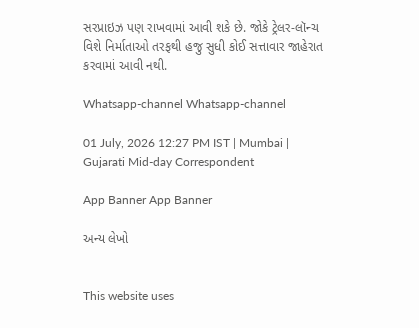સરપ્રાઇઝ પણ રાખવામાં આવી શકે છે. જોકે ટ્રેલર-લૉન્ચ વિશે નિર્માતાઓ તરફથી હજુ સુધી કોઈ સત્તાવાર જાહેરાત કરવામાં આવી નથી.

Whatsapp-channel Whatsapp-channel

01 July, 2026 12:27 PM IST | Mumbai | Gujarati Mid-day Correspondent

App Banner App Banner

અન્ય લેખો


This website uses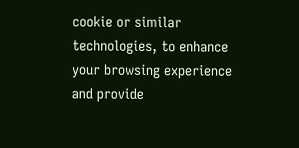cookie or similar technologies, to enhance your browsing experience and provide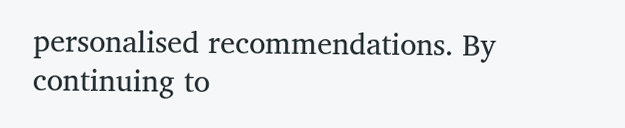personalised recommendations. By continuing to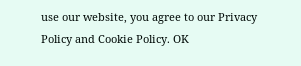use our website, you agree to our Privacy Policy and Cookie Policy. OK